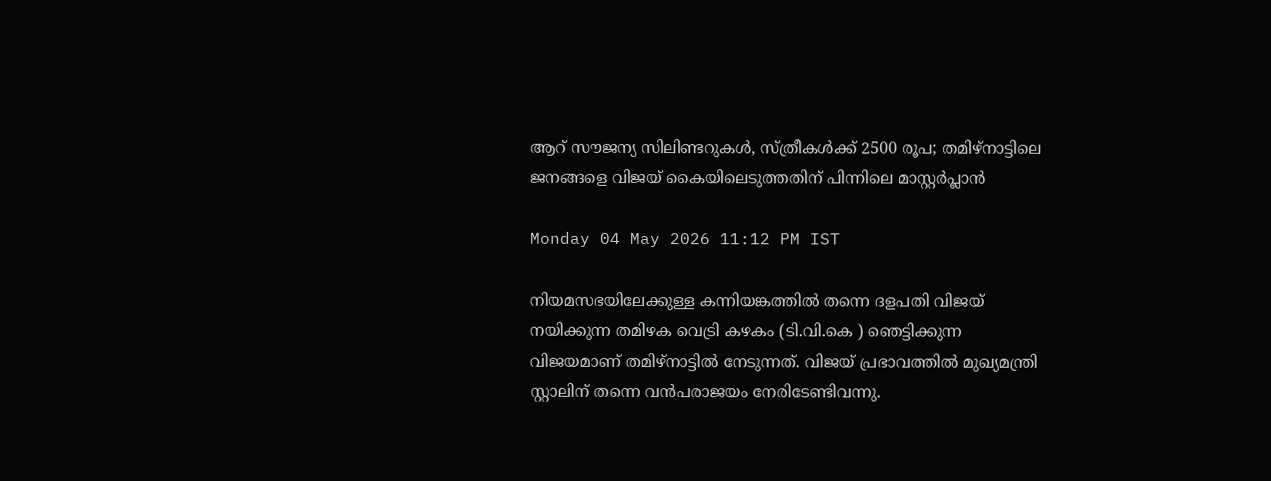ആറ് സൗജന്യ സിലിണ്ടറുകൾ, സ്ത്രീകൾക്ക് 2500 രൂപ; തമിഴ്നാട്ടിലെ ജനങ്ങളെ വിജയ് കൈയിലെടുത്തതിന് പിന്നിലെ മാസ്റ്റർപ്ലാൻ

Monday 04 May 2026 11:12 PM IST

നിയമസഭയിലേക്കുള്ള കന്നിയങ്കത്തിൽ തന്നെ ദളപതി വിജയ് നയിക്കുന്ന തമിഴക വെട്രി കഴകം (ടി.വി.കെ ) ഞെട്ടിക്കുന്ന വിജയമാണ് തമിഴ്നാട്ടിൽ നേടുന്നത്. വിജയ് പ്രഭാവത്തിൽ മുഖ്യമന്ത്രി സ്റ്റാലിന് തന്നെ വൻപരാജയം നേരിടേണ്ടിവന്നു.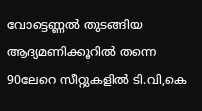വോട്ടെണ്ണൽ തുടങ്ങിയ ആദ്യമണിക്കൂറിൽ തന്നെ 90ലേറെ സീറ്റുകളിൽ ടി.വി,കെ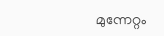മുന്നേറ്റം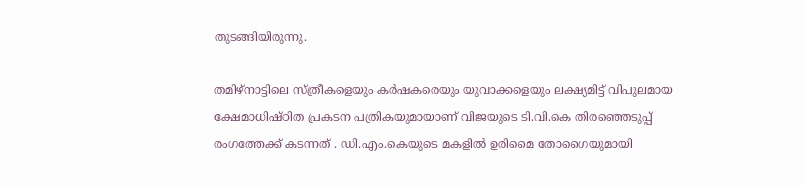തുടങ്ങിയിരുന്നു.

തമിഴ്നാട്ടിലെ സ്ത്രീകളെയും കർഷകരെയും യുവാക്കളെയും ലക്ഷ്യമിട്ട് വിപുലമായ ക്ഷേമാധിഷ്ഠിത പ്രകടന പത്രികയുമായാണ് വിജയുടെ ടി.വി.കെ തിരഞ്ഞെടുപ്പ് രംഗത്തേക്ക് കടന്നത് . ഡി.എം.കെയുടെ മകളിൽ ഉരിമൈ തോഗൈയുമായി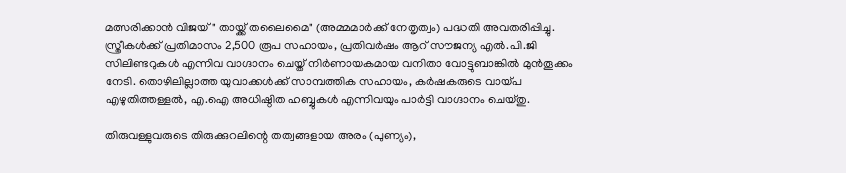മത്സരിക്കാൻ വിജയ് " തായ്ക്ക് തലൈമൈ" (അമ്മമാർക്ക് നേതൃത്വം) പദ്ധതി അവതരിപ്പിച്ചു. സ്ത്രീകൾക്ക് പ്രതിമാസം 2,500 രൂപ സഹായം, പ്രതിവ‌ർഷം ആറ് സൗജന്യ എൽ.പി.ജി സിലിണ്ടറുകൾ എന്നിവ വാഗ്ദാനം ചെയ്ത് നിർണായകമായ വനിതാ വോട്ടുബാങ്കിൽ മുൻതൂക്കം നേടി. തൊഴിലില്ലാത്ത യുവാക്കൾക്ക് സാമ്പത്തിക സഹായം, കർഷകരുടെ വായ്പ എഴുതിത്തള്ളൽ, എ.ഐ അധിഷ്ഠിത ഹബ്ബുകൾ എന്നിവയും പാർട്ടി വാഗ്ദാനം ചെയ്തു.

തിരുവള്ളുവരുടെ തിരുക്കുറലിന്റെ തത്വങ്ങളായ അരം (പുണ്യം),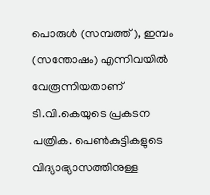പൊരുൾ (സമ്പത്ത്), ഇമ്പം (സന്തോഷം) എന്നിവയിൽ വേരൂന്നിയതാണ് ടി.വി.കെയുടെ പ്രകടന പത്രിക. പെൺകുട്ടികളുടെ വിദ്യാഭ്യാസത്തിനുള്ള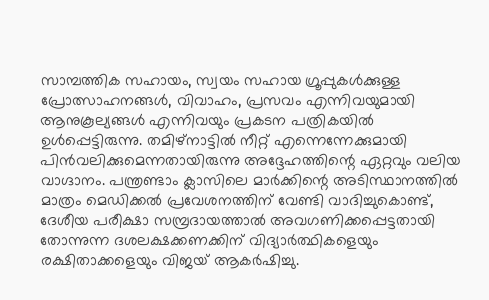സാമ്പത്തിക സഹായം, സ്വയം സഹായ ഗ്രൂപ്പുകൾക്കുള്ള പ്രോത്സാഹനങ്ങൾ, വിവാഹം, പ്രസവം എന്നിവയുമായി ആനുകൂല്യങ്ങൾ എന്നിവയും പ്രകടന പത്രികയിൽ ഉൾപ്പെട്ടിരുന്നു. തമിഴ്നാട്ടിൽ നീറ്റ് എന്നെന്നേക്കുമായി പിൻവലിക്കുമെന്നതായിരുന്നു അദ്ദേഹത്തിന്റെ ഏറ്റവും വലിയ വാഗ്ദാനം. പന്ത്രണ്ടാം ക്ലാസിലെ മാർക്കിന്റെ അടിസ്ഥാനത്തിൽ മാത്രം മെഡിക്കൽ പ്രവേശനത്തിന് വേണ്ടി വാദിച്ചുകൊണ്ട്, ദേശീയ പരീക്ഷാ സമ്പ്രദായത്താൽ അവഗണിക്കപ്പെട്ടതായി തോന്നുന്ന ദശലക്ഷക്കണക്കിന് വിദ്യാർത്ഥികളെയും രക്ഷിതാക്കളെയും വിജയ് ആകർഷിച്ചു.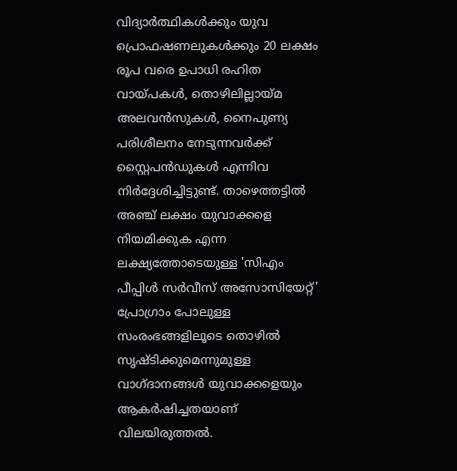വിദ്യാർത്ഥികൾക്കും യുവ പ്രൊഫഷണലുകൾക്കും 20 ലക്ഷം രൂപ വരെ ഉപാധി രഹിത വായ്പകൾ, തൊഴിലില്ലായ്മ അലവൻസുകൾ, നൈപുണ്യ പരിശീലനം നേടുന്നവർക്ക് സ്റ്റൈപൻഡുകൾ എന്നിവ നിർദ്ദേശിച്ചിട്ടുണ്ട്. താഴെത്തട്ടിൽ അഞ്ച് ലക്ഷം യുവാക്കളെ നിയമിക്കുക എന്ന ലക്ഷ്യത്തോടെയുള്ള 'സിഎം പീപ്പിൾ സർവീസ് അസോസിയേറ്റ്' പ്രോഗ്രാം പോലുള്ള സംരംഭങ്ങളിലൂടെ തൊഴിൽ സൃഷ്ടിക്കുമെന്നുമുള്ള വാഗ്ദാനങ്ങൾ യുവാക്കളെയും ആകർഷിച്ചതയാണ് വിലയിരുത്തൽ.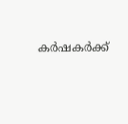കർഷകർക്ക്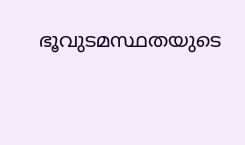ഭൂവുടമസ്ഥതയുടെ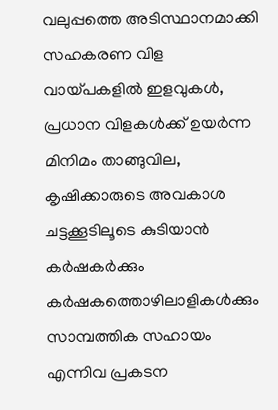വലുപ്പത്തെ അടിസ്ഥാനമാക്കി സഹകരണ വിള വായ്പകളിൽ ഇളവുകൾ, പ്രധാന വിളകൾക്ക് ഉയർന്ന മിനിമം താങ്ങുവില, കൃഷിക്കാരുടെ അവകാശ ചട്ടക്കൂടിലൂടെ കുടിയാൻ കർഷകർക്കും കർഷകത്തൊഴിലാളികൾക്കും സാമ്പത്തിക സഹായം എന്നിവ പ്രകടന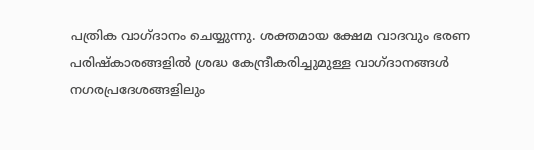പത്രിക വാഗ്ദാനം ചെയ്യുന്നു. ശക്തമായ ക്ഷേമ വാദവും ഭരണ പരിഷ്‌കാരങ്ങളിൽ ശ്രദ്ധ കേന്ദ്രീകരിച്ചുമുള്ള വാഗ്ദാനങ്ങൾ നഗരപ്രദേശങ്ങളിലും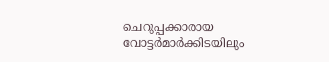ചെറുപ്പക്കാരായ വോട്ടർമാർക്കിടയിലും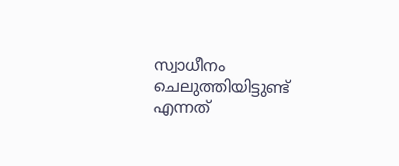സ്വാധീനം ചെലുത്തിയിട്ടുണ്ട് എന്നത്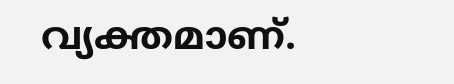വ്യക്തമാണ്.